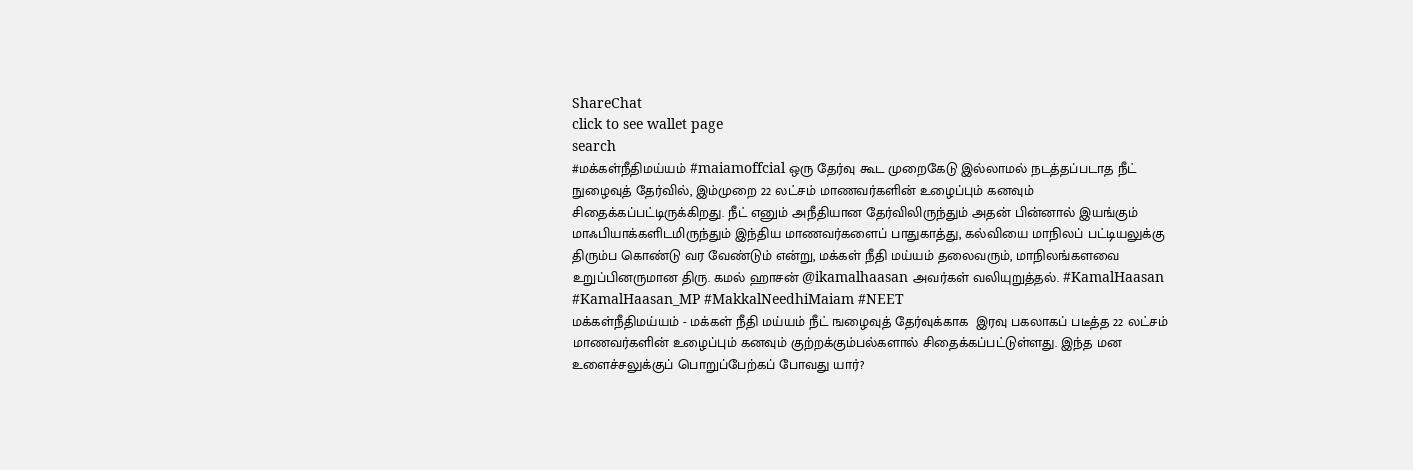ShareChat
click to see wallet page
search
#மக்கள்நீதிமய்யம் #maiamoffcial ஒரு தேர்வு கூட முறைகேடு இல்லாமல் நடத்தப்படாத நீட் நுழைவுத் தேர்வில், இம்முறை 22 லட்சம் மாணவர்களின் உழைப்பும் கனவும் சிதைக்கப்பட்டிருக்கிறது. நீட் எனும் அநீதியான தேர்விலிருந்தும் அதன் பின்னால் இயங்கும் மாஃபியாக்களிடமிருந்தும் இந்திய மாணவர்களைப் பாதுகாத்து, கல்வியை மாநிலப் பட்டியலுக்கு திரும்ப கொண்டு வர வேண்டும் என்று, மக்கள் நீதி மய்யம் தலைவரும், மாநிலங்களவை உறுப்பினருமான திரு. கமல் ஹாசன் @ikamalhaasan அவர்கள் வலியுறுத்தல். #KamalHaasan #KamalHaasan_MP #MakkalNeedhiMaiam #NEET
மக்கள்நீதிமய்யம் - மக்கள் நீதி மய்யம் நீட் ஙழைவுத் தேர்வுக்காக  இரவு பகலாகப் படீத்த 22 லட்சம் மாணவர்களின் உழைப்பும் கனவும் குற்றக்கும்பல்களால் சிதைக்கப்பட்டுள்ளது. இந்த மன உளைச்சலுக்குப் பொறுப்பேற்கப் போவது யார்?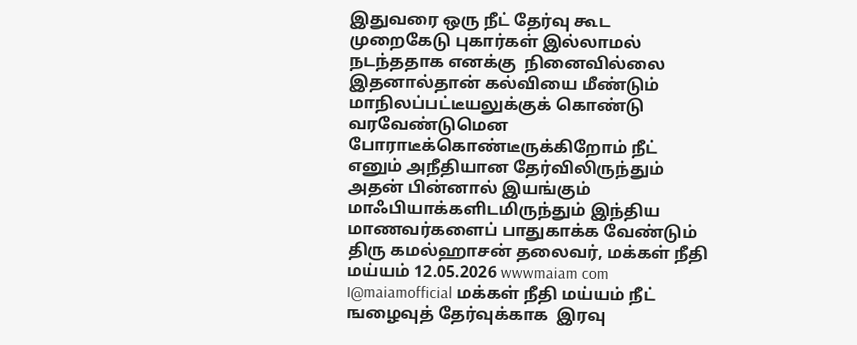இதுவரை ஒரு நீட் தேர்வு கூட முறைகேடு புகார்கள் இல்லாமல் நடந்ததாக எனக்கு  நினைவில்லை இதனால்தான் கல்வியை மீண்டும் மாநிலப்பட்டீயலுக்குக் கொண்டு வரவேண்டுமென போராடீக்கொண்டீருக்கிறோம் நீட் எனும் அநீதியான தேர்விலிருந்தும் அதன் பின்னால் இயங்கும் மாஃபியாக்களிடமிருந்தும் இந்திய மாணவர்களைப் பாதுகாக்க வேண்டும் திரு கமல்ஹாசன் தலைவர், மக்கள் நீதி மய்யம் 12.05.2026 wwwmaiam com I@maiamofficial மக்கள் நீதி மய்யம் நீட் ஙழைவுத் தேர்வுக்காக  இரவு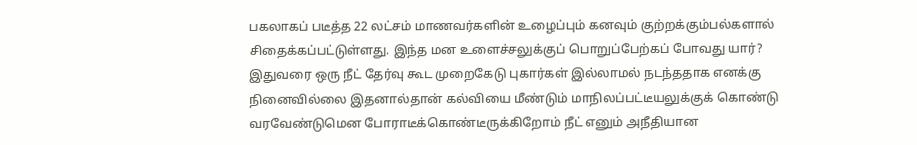பகலாகப் படீத்த 22 லட்சம் மாணவர்களின் உழைப்பும் கனவும் குற்றக்கும்பல்களால் சிதைக்கப்பட்டுள்ளது. இந்த மன உளைச்சலுக்குப் பொறுப்பேற்கப் போவது யார்? இதுவரை ஒரு நீட் தேர்வு கூட முறைகேடு புகார்கள் இல்லாமல் நடந்ததாக எனக்கு  நினைவில்லை இதனால்தான் கல்வியை மீண்டும் மாநிலப்பட்டீயலுக்குக் கொண்டு வரவேண்டுமென போராடீக்கொண்டீருக்கிறோம் நீட் எனும் அநீதியான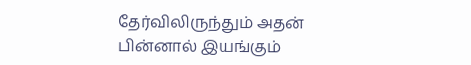தேர்விலிருந்தும் அதன் பின்னால் இயங்கும்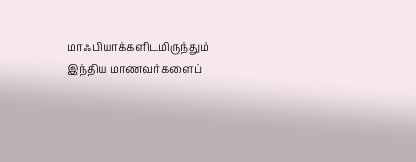மாஃபியாக்களிடமிருந்தும் இந்திய மாணவர்களைப்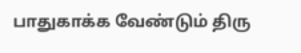பாதுகாக்க வேண்டும் திரு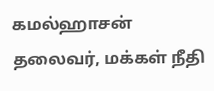கமல்ஹாசன் தலைவர், மக்கள் நீதி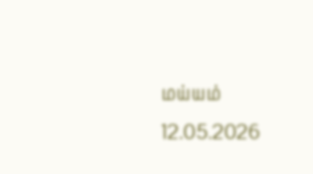மய்யம் 12.05.2026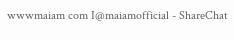wwwmaiam com I@maiamofficial - ShareChat